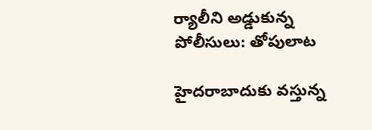ర్యాలీని అడ్డుకున్న పోలీసులు: తోపులాట

హైదరాబాదుకు వస్తున్న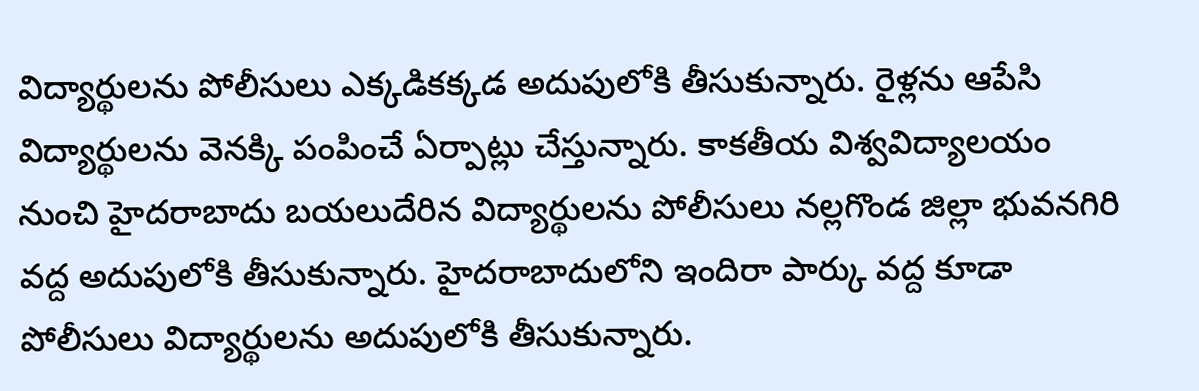విద్యార్థులను పోలీసులు ఎక్కడికక్కడ అదుపులోకి తీసుకున్నారు. రైళ్లను ఆపేసి విద్యార్థులను వెనక్కి పంపించే ఏర్పాట్లు చేస్తున్నారు. కాకతీయ విశ్వవిద్యాలయం నుంచి హైదరాబాదు బయలుదేరిన విద్యార్థులను పోలీసులు నల్లగొండ జిల్లా భువనగిరి వద్ద అదుపులోకి తీసుకున్నారు. హైదరాబాదులోని ఇందిరా పార్కు వద్ద కూడా పోలీసులు విద్యార్థులను అదుపులోకి తీసుకున్నారు.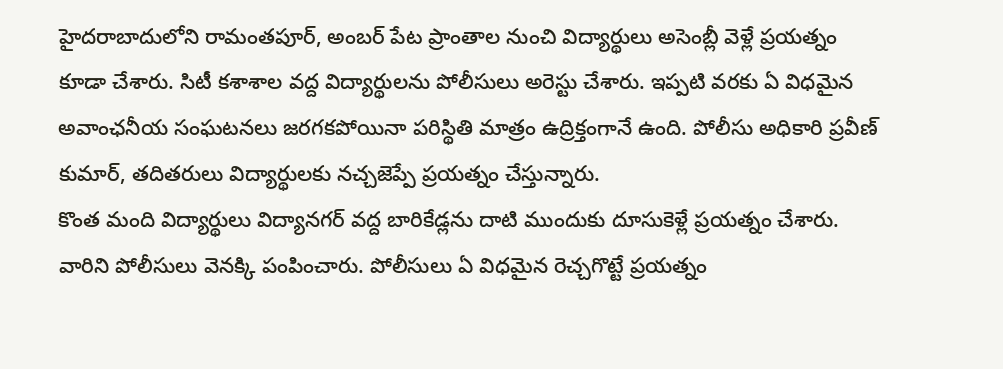హైదరాబాదులోని రామంతపూర్, అంబర్ పేట ప్రాంతాల నుంచి విద్యార్థులు అసెంబ్లీ వెళ్లే ప్రయత్నం కూడా చేశారు. సిటీ కశాశాల వద్ద విద్యార్థులను పోలీసులు అరెస్టు చేశారు. ఇప్పటి వరకు ఏ విధమైన అవాంఛనీయ సంఘటనలు జరగకపోయినా పరిస్థితి మాత్రం ఉద్రిక్తంగానే ఉంది. పోలీసు అధికారి ప్రవీణ్ కుమార్, తదితరులు విద్యార్థులకు నచ్చజెప్పే ప్రయత్నం చేస్తున్నారు.
కొంత మంది విద్యార్థులు విద్యానగర్ వద్ద బారికేడ్లను దాటి ముందుకు దూసుకెళ్లే ప్రయత్నం చేశారు. వారిని పోలీసులు వెనక్కి పంపించారు. పోలీసులు ఏ విధమైన రెచ్చగొట్టే ప్రయత్నం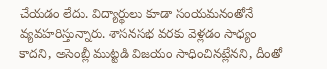చేయడం లేదు. విద్యార్థులు కూడా సంయమనంతోనే వ్యవహరిస్తున్నారు. శాసనసభ వరకు వెళ్లడం సాధ్యం కాదని, అసెంబ్లీ ముట్టడి విజయం సాధించినట్లేనని, దీంతో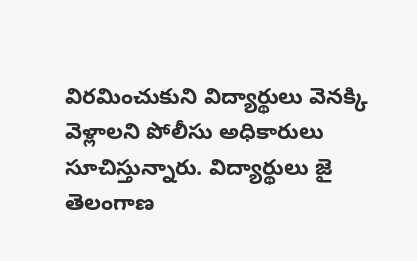విరమించుకుని విద్యార్థులు వెనక్కి వెళ్లాలని పోలీసు అధికారులు సూచిస్తున్నారు. విద్యార్థులు జై తెలంగాణ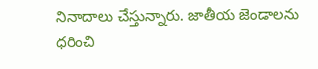నినాదాలు చేస్తున్నారు. జాతీయ జెండాలను ధరించి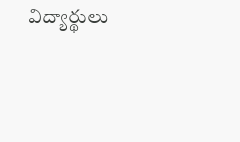విద్యార్థులు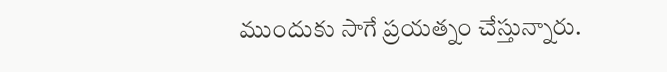ముందుకు సాగే ప్రయత్నం చేస్తున్నారు.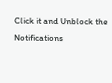Click it and Unblock the Notifications